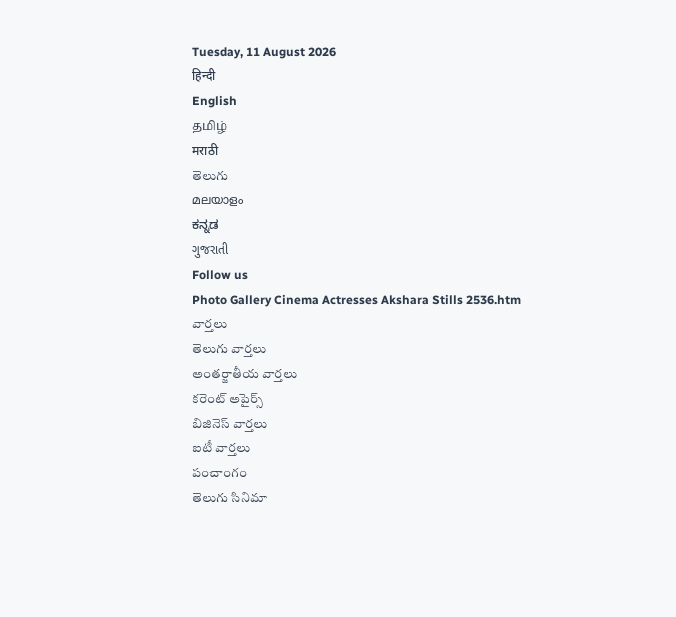Tuesday, 11 August 2026
हिन्दी
English
தமிழ்
मराठी
తెలుగు
മലയാളം
ಕನ್ನಡ
ગુજરાતી
Follow us
Photo Gallery Cinema Actresses Akshara Stills 2536.htm
వార్తలు
తెలుగు వార్తలు
అంతర్జాతీయ వార్తలు
కరెంట్ అపైర్స్
బిజినెస్ వార్తలు
ఐటీ వార్తలు
పంచాంగం
తెలుగు సినిమా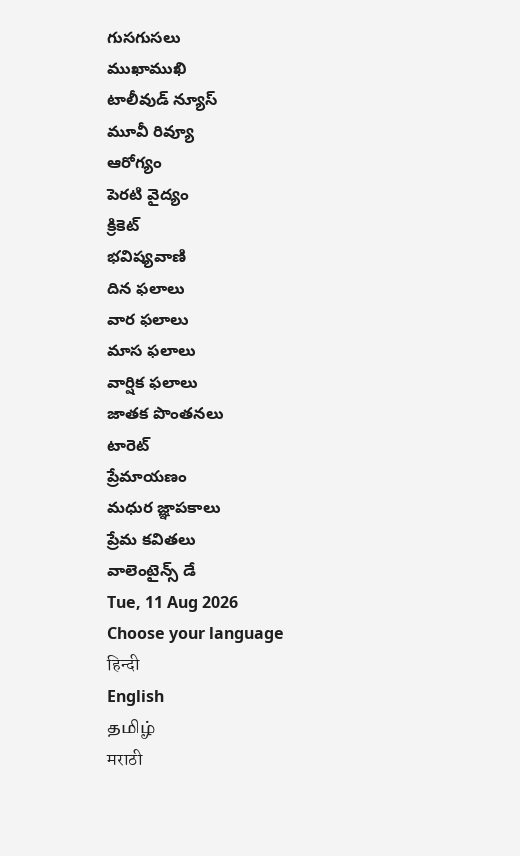గుసగుసలు
ముఖాముఖి
టాలీవుడ్ న్యూస్
మూవీ రివ్యూ
ఆరోగ్యం
పెరటి వైద్యం
క్రికెట్
భవిష్యవాణి
దిన ఫలాలు
వార ఫలాలు
మాస ఫలాలు
వార్షిక ఫలాలు
జాతక పొంతనలు
టారెట్
ప్రేమాయణం
మధుర జ్ఞాపకాలు
ప్రేమ కవితలు
వాలెంటైన్స్ డే
Tue, 11 Aug 2026
Choose your language
हिन्दी
English
தமிழ்
मराठी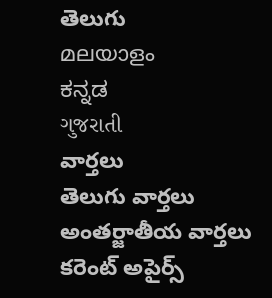తెలుగు
മലയാളം
ಕನ್ನಡ
ગુજરાતી
వార్తలు
తెలుగు వార్తలు
అంతర్జాతీయ వార్తలు
కరెంట్ అపైర్స్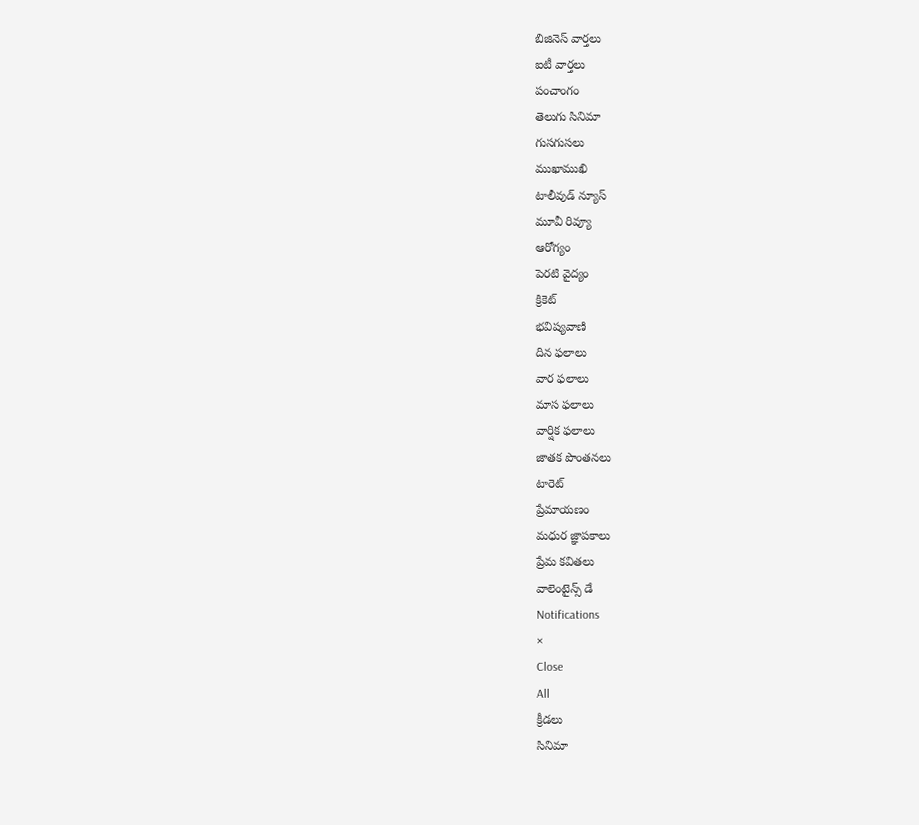బిజినెస్ వార్తలు
ఐటీ వార్తలు
పంచాంగం
తెలుగు సినిమా
గుసగుసలు
ముఖాముఖి
టాలీవుడ్ న్యూస్
మూవీ రివ్యూ
ఆరోగ్యం
పెరటి వైద్యం
క్రికెట్
భవిష్యవాణి
దిన ఫలాలు
వార ఫలాలు
మాస ఫలాలు
వార్షిక ఫలాలు
జాతక పొంతనలు
టారెట్
ప్రేమాయణం
మధుర జ్ఞాపకాలు
ప్రేమ కవితలు
వాలెంటైన్స్ డే
Notifications
×
Close
All
క్రీడలు
సినిమా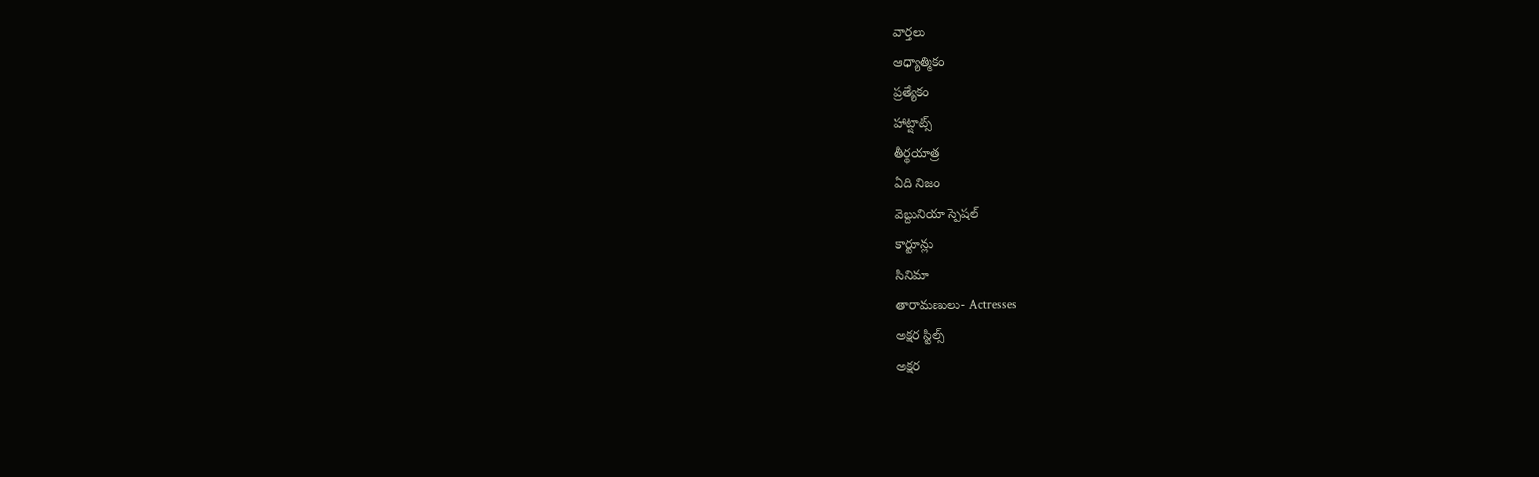వార్తలు
ఆధ్యాత్మికం
ప్రత్యేకం
హాట్షాట్స్
తీర్థయాత్ర
ఏది నిజం
వెబ్దునియా స్పెషల్
కార్టూన్లు
సినిమా
తారామణులు- Actresses
అక్షర స్టిల్స్
అక్షర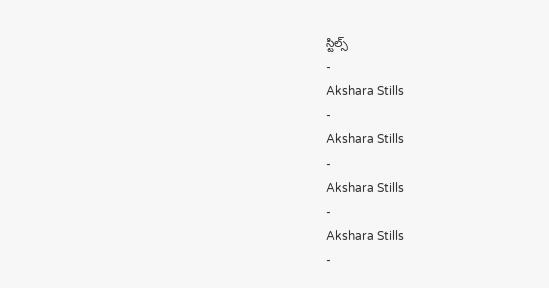స్టిల్స్
-
Akshara Stills
-
Akshara Stills
-
Akshara Stills
-
Akshara Stills
-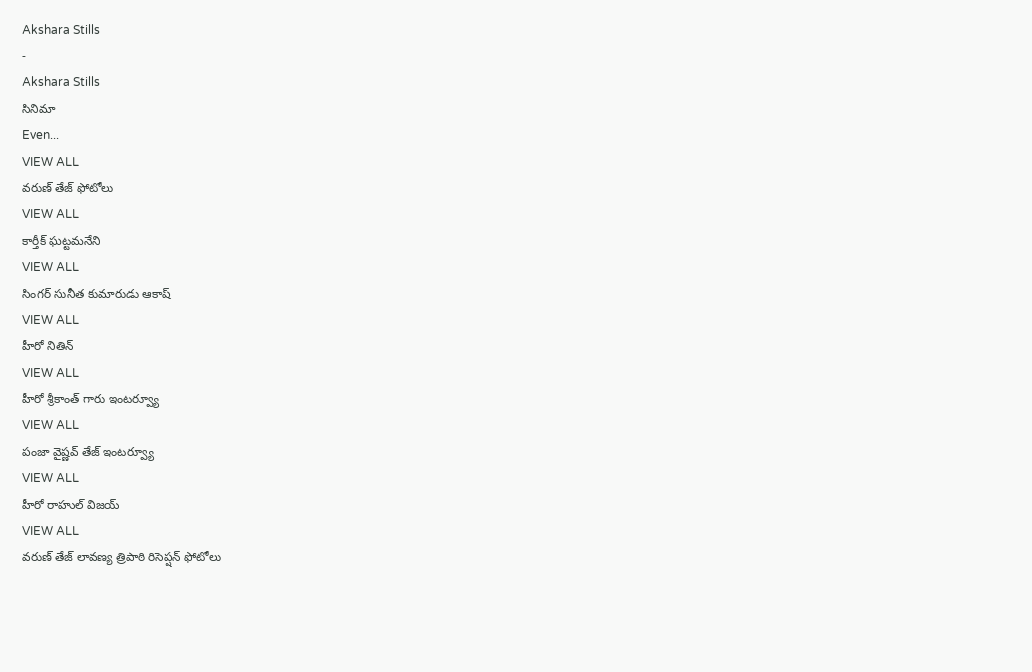Akshara Stills
-
Akshara Stills
సినిమా
Even...
VIEW ALL
వరుణ్ తేజ్ ఫోటోలు
VIEW ALL
కార్తీక్ ఘట్టమనేని
VIEW ALL
సింగర్ సునీత కుమారుడు ఆకాష్
VIEW ALL
హీరో నితిన్
VIEW ALL
హీరో శ్రీకాంత్ గారు ఇంటర్వ్యూ
VIEW ALL
పంజా వైష్ణవ్ తేజ్ ఇంటర్వ్యూ
VIEW ALL
హీరో రాహుల్ విజయ్
VIEW ALL
వరుణ్ తేజ్ లావణ్య త్రిపాఠి రిసెప్షన్ ఫోటోలు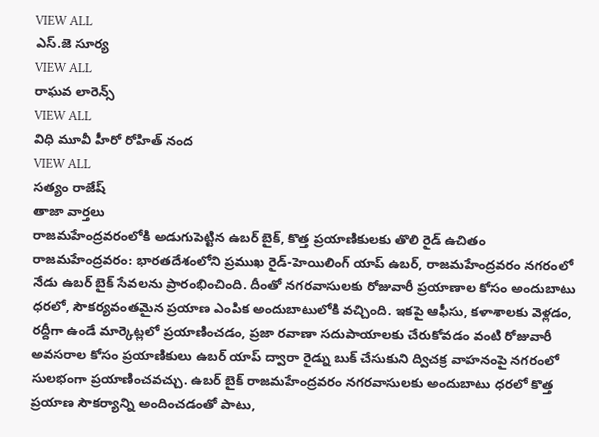VIEW ALL
ఎస్.జె సూర్య
VIEW ALL
రాఘవ లారెన్స్
VIEW ALL
విధి మూవీ హీరో రోహిత్ నంద
VIEW ALL
సత్యం రాజేష్
తాజా వార్తలు
రాజమహేంద్రవరంలోకి అడుగుపెట్టిన ఉబర్ బైక్, కొత్త ప్రయాణికులకు తొలి రైడ్ ఉచితం
రాజమహేంద్రవరం: భారతదేశంలోని ప్రముఖ రైడ్-హెయిలింగ్ యాప్ ఉబర్, రాజమహేంద్రవరం నగరంలో నేడు ఉబర్ బైక్ సేవలను ప్రారంభించింది. దీంతో నగరవాసులకు రోజువారీ ప్రయాణాల కోసం అందుబాటు ధరలో, సౌకర్యవంతమైన ప్రయాణ ఎంపిక అందుబాటులోకి వచ్చింది. ఇకపై ఆఫీసు, కళాశాలకు వెళ్లడం, రద్దీగా ఉండే మార్కెట్లలో ప్రయాణించడం, ప్రజా రవాణా సదుపాయాలకు చేరుకోవడం వంటి రోజువారీ అవసరాల కోసం ప్రయాణికులు ఉబర్ యాప్ ద్వారా రైడ్ను బుక్ చేసుకుని ద్విచక్ర వాహనంపై నగరంలో సులభంగా ప్రయాణించవచ్చు. ఉబర్ బైక్ రాజమహేంద్రవరం నగరవాసులకు అందుబాటు ధరలో కొత్త ప్రయాణ సౌకర్యాన్ని అందించడంతో పాటు,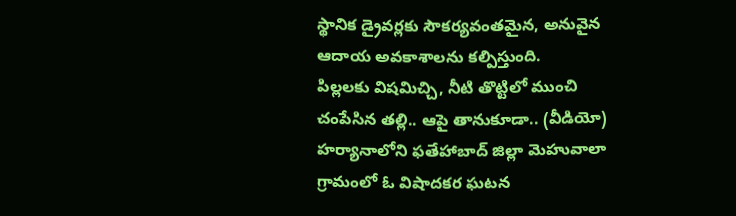స్థానిక డ్రైవర్లకు సౌకర్యవంతమైన, అనువైన ఆదాయ అవకాశాలను కల్పిస్తుంది.
పిల్లలకు విషమిచ్చి, నీటి తొట్టిలో ముంచి చంపేసిన తల్లి.. ఆపై తానుకూడా.. (వీడియో)
హర్యానాలోని ఫతేహాబాద్ జిల్లా మెహువాలా గ్రామంలో ఓ విషాదకర ఘటన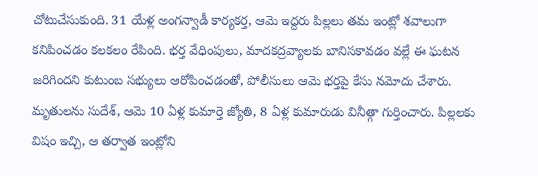చోటుచేసుకుంది. 31 యేళ్ల అంగన్వాడీ కార్యకర్త, ఆమె ఇద్దరు పిల్లలు తమ ఇంట్లో శవాలుగా కనిపించడం కలకలం రేపింది. భర్త వేధింపులు, మాదకద్రవ్యాలకు బానిసకావడం వల్లే ఈ ఘటన జరిగిందని కుటుంబ సభ్యులు ఆరోపించడంతో, పోలీసులు ఆమె భర్తపై కేసు నమోదు చేశారు. మృతులను సుదేశ్, ఆమె 10 ఏళ్ల కుమార్తె జ్యోతి, 8 ఏళ్ల కుమారుడు వినీత్గా గుర్తించారు. పిల్లలకు విషం ఇచ్చి, ఆ తర్వాత ఇంట్లోని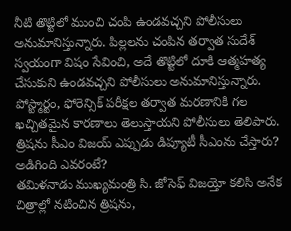నీటి తొట్టిలో ముంచి చంపి ఉండవచ్చని పోలీసులు అనుమానిస్తున్నారు. పిల్లలను చంపిన తర్వాత సుదేశ్ స్వయంగా విషం సేవించి, అదే తొట్టిలో దూకి ఆత్మహత్య చేసుకుని ఉండవచ్చని పోలీసులు అనుమానిస్తున్నారు. పోస్ట్మార్టం, ఫోరెన్సిక్ పరీక్షల తర్వాత మరణానికి గల ఖచ్చితమైన కారణాలు తెలుస్తాయని పోలీసులు తెలిపారు.
త్రిషను సీఎం విజయ్ ఎప్పుడు డిప్యూటీ సీఎంను చేస్తారు? అడిగింది ఎవరంటే?
తమిళనాడు ముఖ్యమంత్రి సి. జోసెఫ్ విజయ్తో కలిసి అనేక చిత్రాల్లో నటించిన త్రిషను,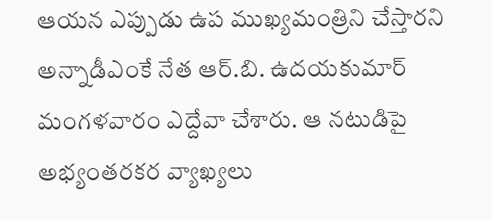ఆయన ఎప్పుడు ఉప ముఖ్యమంత్రిని చేస్తారని అన్నాడీఎంకే నేత ఆర్.బి. ఉదయకుమార్ మంగళవారం ఎద్దేవా చేశారు. ఆ నటుడిపై అభ్యంతరకర వ్యాఖ్యలు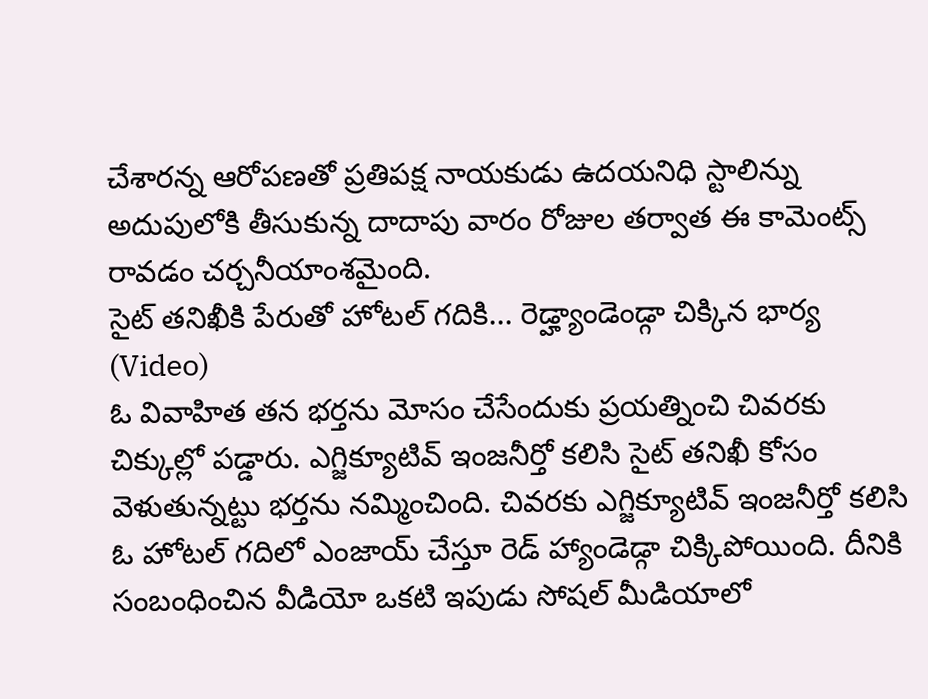చేశారన్న ఆరోపణతో ప్రతిపక్ష నాయకుడు ఉదయనిధి స్టాలిన్ను అదుపులోకి తీసుకున్న దాదాపు వారం రోజుల తర్వాత ఈ కామెంట్స్ రావడం చర్చనీయాంశమైంది.
సైట్ తనిఖీకి పేరుతో హోటల్ గదికి... రెడ్హ్యాండెండ్గా చిక్కిన భార్య (Video)
ఓ వివాహిత తన భర్తను మోసం చేసేందుకు ప్రయత్నించి చివరకు చిక్కుల్లో పడ్డారు. ఎగ్జిక్యూటివ్ ఇంజనీర్తో కలిసి సైట్ తనిఖీ కోసం వెళుతున్నట్టు భర్తను నమ్మించింది. చివరకు ఎగ్జిక్యూటివ్ ఇంజనీర్తో కలిసి ఓ హోటల్ గదిలో ఎంజాయ్ చేస్తూ రెడ్ హ్యాండెడ్గా చిక్కిపోయింది. దీనికి సంబంధించిన వీడియో ఒకటి ఇపుడు సోషల్ మీడియాలో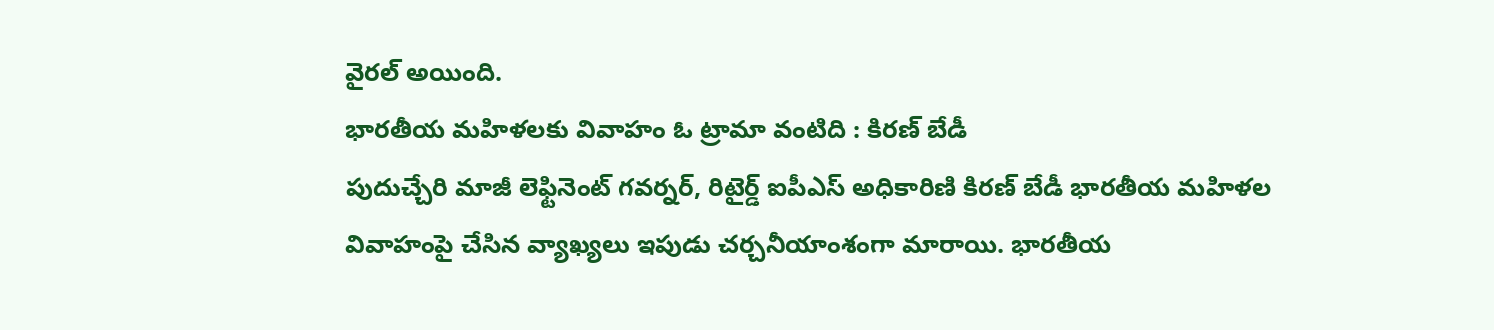వైరల్ అయింది.
భారతీయ మహిళలకు వివాహం ఓ ట్రామా వంటిది : కిరణ్ బేడీ
పుదుచ్చేరి మాజీ లెఫ్టినెంట్ గవర్నర్, రిటైర్డ్ ఐపీఎస్ అధికారిణి కిరణ్ బేడీ భారతీయ మహిళల వివాహంపై చేసిన వ్యాఖ్యలు ఇపుడు చర్చనీయాంశంగా మారాయి. భారతీయ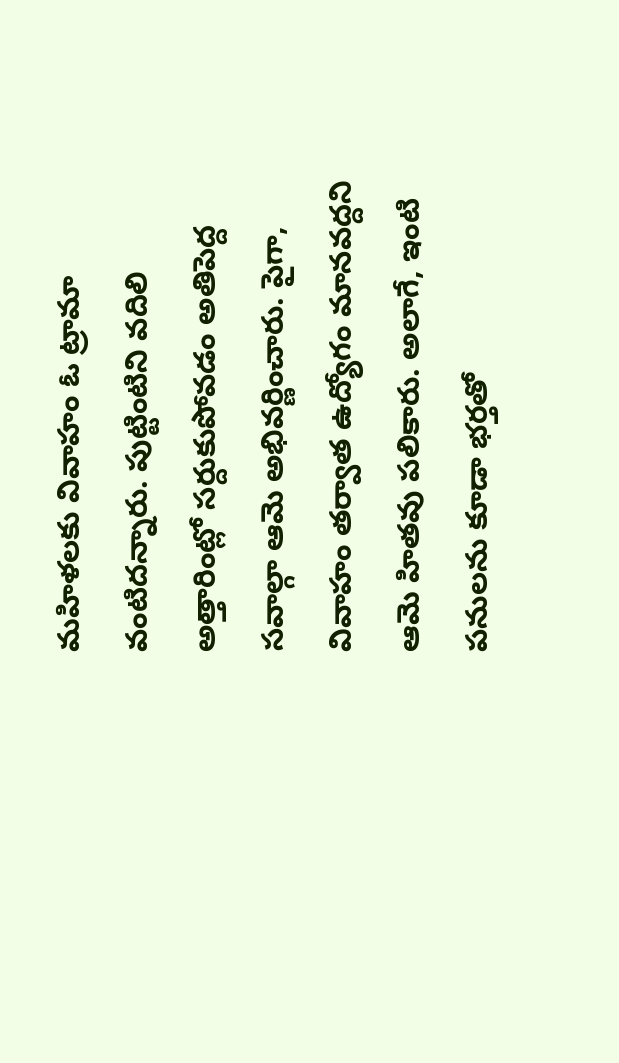మహిళలకు వివాహం ఓ ట్రామా వంటిదన్నారు. పుట్టింటిని వదిలి అత్తారింట్లో సర్దుకుపోవడం అతిపెద్ద సవాల్గా ఆమె అభివర్ణించారు. పైగా, వివాహం తర్వాత ఉద్యోగం మానవద్దని ఆమె హితవు పలికారు. అలాగే, ఇంటి పనులను కూడా భర్తతో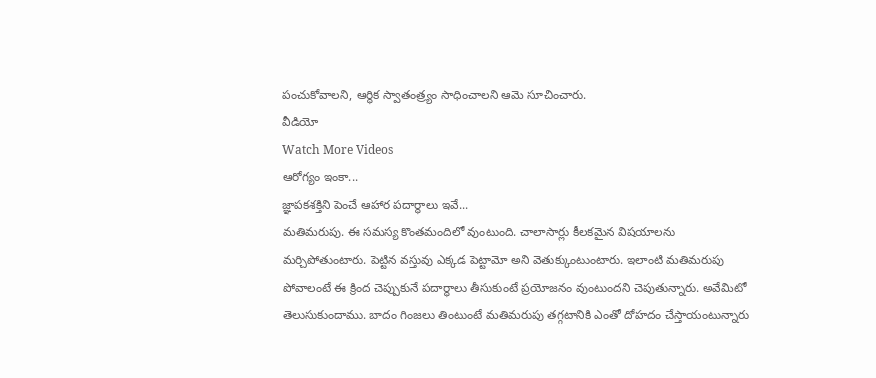పంచుకోవాలని, ఆర్థిక స్వాతంత్ర్యం సాధించాలని ఆమె సూచించారు.
వీడియో
Watch More Videos
ఆరోగ్యం ఇంకా...
జ్ఞాపకశక్తిని పెంచే ఆహార పదార్థాలు ఇవే...
మతిమరుపు. ఈ సమస్య కొంతమందిలో వుంటుంది. చాలాసార్లు కీలకమైన విషయాలను మర్చిపోతుంటారు. పెట్టిన వస్తువు ఎక్కడ పెట్టామో అని వెతుక్కుంటుంటారు. ఇలాంటి మతిమరుపు పోవాలంటే ఈ క్రింద చెప్పుకునే పదార్థాలు తీసుకుంటే ప్రయోజనం వుంటుందని చెపుతున్నారు. అవేమిటో తెలుసుకుందాము. బాదం గింజలు తింటుంటే మతిమరుపు తగ్గటానికి ఎంతో దోహదం చేస్తాయంటున్నారు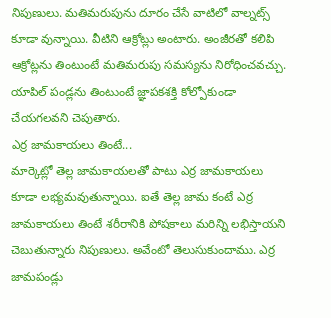నిపుణులు. మతిమరుపును దూరం చేసే వాటిలో వాల్నట్స్ కూడా వున్నాయి. వీటిని ఆక్రోట్లు అంటారు. అంజీరతో కలిపి ఆక్రోట్లను తింటుంటే మతిమరుపు సమస్యను నిరోధించవచ్చు. యాపిల్ పండ్లను తింటుంటే జ్ఞాపకశక్తి కోల్పోకుండా చేయగలవని చెపుతారు.
ఎర్ర జామకాయలు తింటే...
మార్కెట్లో తెల్ల జామకాయలతో పాటు ఎర్ర జామకాయలు కూడా లభ్యమవుతున్నాయి. ఐతే తెల్ల జామ కంటే ఎర్ర జామకాయలు తింటే శరీరానికి పోషకాలు మరిన్ని లభిస్తాయని చెబుతున్నారు నిపుణులు. అవేంటో తెలుసుకుందాము. ఎర్ర జామపండ్లు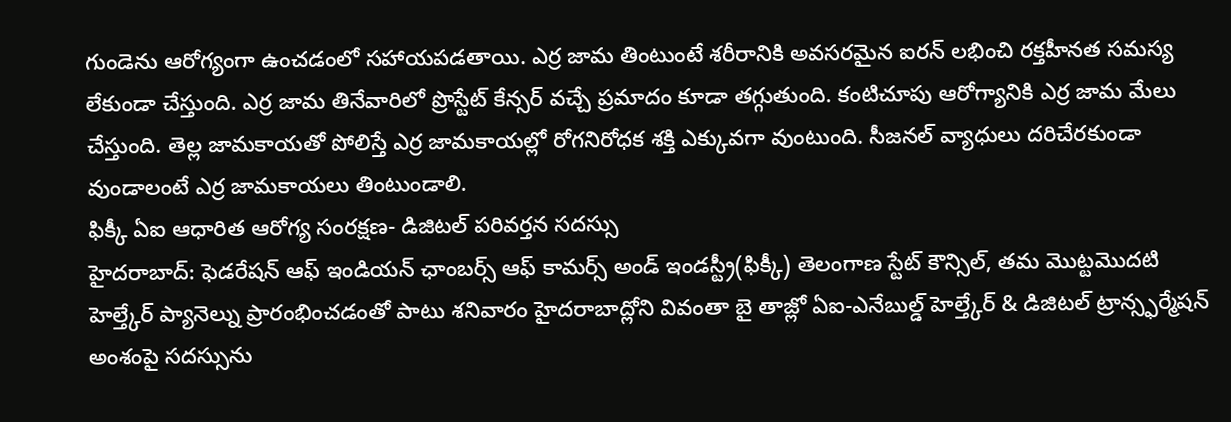గుండెను ఆరోగ్యంగా ఉంచడంలో సహాయపడతాయి. ఎర్ర జామ తింటుంటే శరీరానికి అవసరమైన ఐరన్ లభించి రక్తహీనత సమస్య లేకుండా చేస్తుంది. ఎర్ర జామ తినేవారిలో ప్రొస్టేట్ కేన్సర్ వచ్చే ప్రమాదం కూడా తగ్గుతుంది. కంటిచూపు ఆరోగ్యానికి ఎర్ర జామ మేలు చేస్తుంది. తెల్ల జామకాయతో పోలిస్తే ఎర్ర జామకాయల్లో రోగనిరోధక శక్తి ఎక్కువగా వుంటుంది. సీజనల్ వ్యాధులు దరిచేరకుండా వుండాలంటే ఎర్ర జామకాయలు తింటుండాలి.
ఫిక్కీ ఏఐ ఆధారిత ఆరోగ్య సంరక్షణ- డిజిటల్ పరివర్తన సదస్సు
హైదరాబాద్: ఫెడరేషన్ ఆఫ్ ఇండియన్ ఛాంబర్స్ ఆఫ్ కామర్స్ అండ్ ఇండస్ట్రీ(ఫిక్కీ) తెలంగాణ స్టేట్ కౌన్సిల్, తమ మొట్టమొదటి హెల్త్కేర్ ప్యానెల్ను ప్రారంభించడంతో పాటు శనివారం హైదరాబాద్లోని వివంతా బై తాజ్లో ఏఐ-ఎనేబుల్డ్ హెల్త్కేర్ & డిజిటల్ ట్రాన్స్ఫర్మేషన్ అంశంపై సదస్సును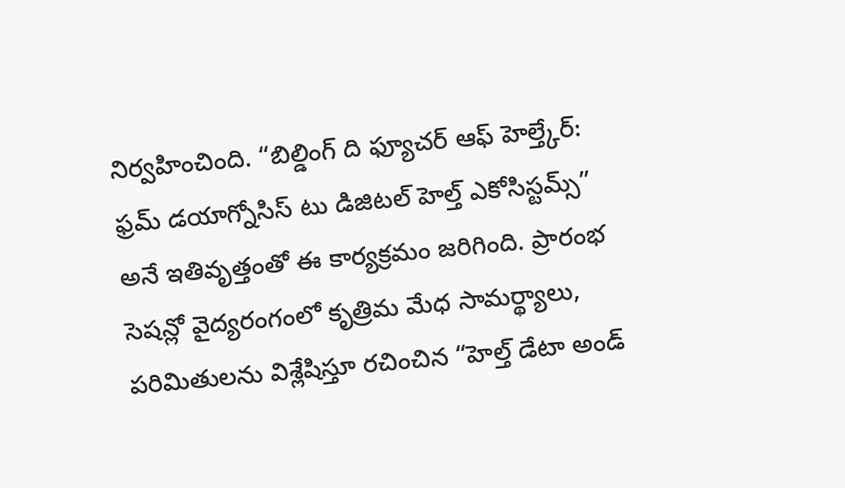నిర్వహించింది. “బిల్డింగ్ ది ఫ్యూచర్ ఆఫ్ హెల్త్కేర్: ఫ్రమ్ డయాగ్నోసిస్ టు డిజిటల్ హెల్త్ ఎకోసిస్టమ్స్” అనే ఇతివృత్తంతో ఈ కార్యక్రమం జరిగింది. ప్రారంభ సెషన్లో వైద్యరంగంలో కృత్రిమ మేధ సామర్థ్యాలు, పరిమితులను విశ్లేషిస్తూ రచించిన “హెల్త్ డేటా అండ్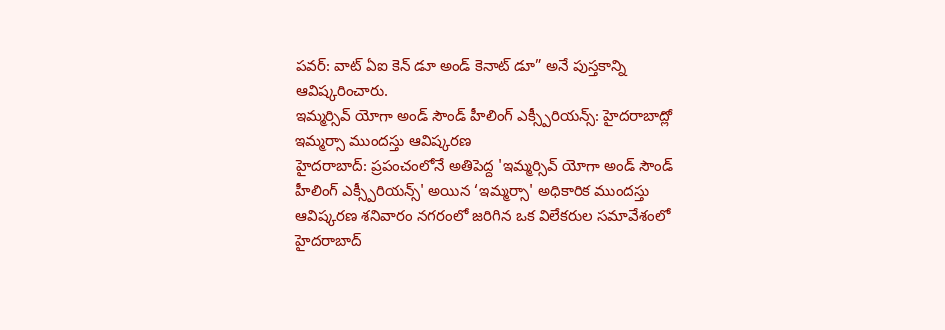పవర్: వాట్ ఏఐ కెన్ డూ అండ్ కెనాట్ డూ” అనే పుస్తకాన్ని ఆవిష్కరించారు.
ఇమ్మర్సివ్ యోగా అండ్ సౌండ్ హీలింగ్ ఎక్స్పీరియన్స్: హైదరాబాద్లో ఇమ్మర్సా ముందస్తు ఆవిష్కరణ
హైదరాబాద్: ప్రపంచంలోనే అతిపెద్ద 'ఇమ్మర్సివ్ యోగా అండ్ సౌండ్ హీలింగ్ ఎక్స్పీరియన్స్' అయిన ‘ఇమ్మర్సా' అధికారిక ముందస్తు ఆవిష్కరణ శనివారం నగరంలో జరిగిన ఒక విలేకరుల సమావేశంలో హైదరాబాద్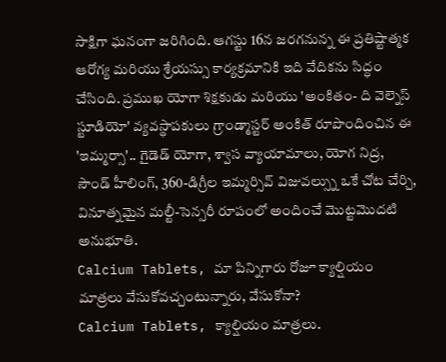సాక్షిగా ఘనంగా జరిగింది. ఆగస్టు 16న జరగనున్న ఈ ప్రతిష్టాత్మక ఆరోగ్య మరియు శ్రేయస్సు కార్యక్రమానికి ఇది వేదికను సిద్ధం చేసింది. ప్రముఖ యోగా శిక్షకుడు మరియు 'అంకితం- ది వెల్నెస్ స్టూడియో' వ్యవస్థాపకులు గ్రాండ్మాస్టర్ అంకిత్ రూపొందించిన ఈ 'ఇమ్మర్సా'.. గైడెడ్ యోగా, శ్వాస వ్యాయామాలు, యోగ నిద్ర, సౌండ్ హీలింగ్, 360-డిగ్రీల ఇమ్మర్సివ్ విజువల్స్ను ఒకే చోట చేర్చి, వినూత్నమైన మల్టీ-సెన్సరీ రూపంలో అందించే మొట్టమొదటి అనుభూతి.
Calcium Tablets, మా పిన్నిగారు రోజూ క్యాల్షియం మాత్రలు వేసుకోవచ్చంటున్నారు, వేసుకోనా?
Calcium Tablets, క్యాల్షియం మాత్రలు.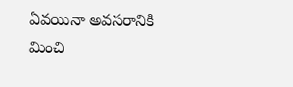ఏవయినా అవసరానికి మించి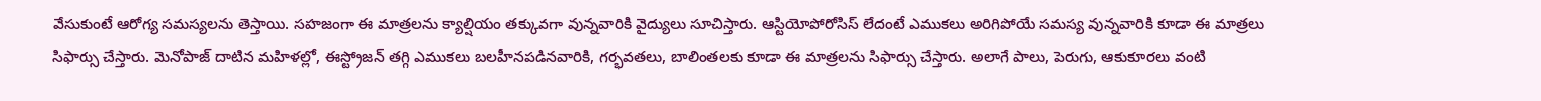వేసుకుంటే ఆరోగ్య సమస్యలను తెస్తాయి. సహజంగా ఈ మాత్రలను క్యాల్షియం తక్కువగా వున్నవారికి వైద్యులు సూచిస్తారు. ఆస్టియోపోరోసిస్ లేదంటే ఎముకలు అరిగిపోయే సమస్య వున్నవారికి కూడా ఈ మాత్రలు సిఫార్సు చేస్తారు. మెనోపాజ్ దాటిన మహిళల్లో, ఈస్ట్రోజన్ తగ్గి ఎముకలు బలహీనపడినవారికి, గర్భవతలు, బాలింతలకు కూడా ఈ మాత్రలను సిఫార్సు చేస్తారు. అలాగే పాలు, పెరుగు, ఆకుకూరలు వంటి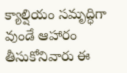క్యాల్షియం సమృద్ధిగా వుండే ఆహారం తీసుకోనివారు ఈ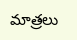మాత్రలు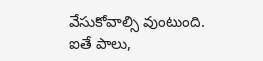వేసుకోవాల్సి వుంటుంది. ఐతే పాలు,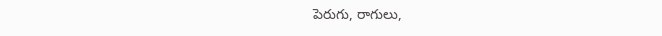పెరుగు, రాగులు,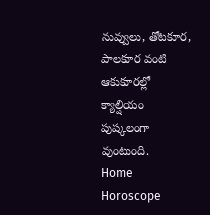నువ్వులు, తోటకూర, పాలకూర వంటి ఆకుకూరల్లో క్యాల్షియం పుష్కలంగా వుంటుంది.
Home
Horoscope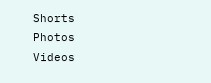Shorts
Photos
Videos